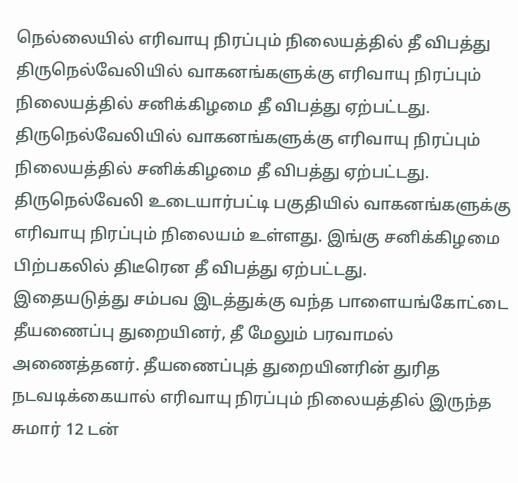நெல்லையில் எரிவாயு நிரப்பும் நிலையத்தில் தீ விபத்து
திருநெல்வேலியில் வாகனங்களுக்கு எரிவாயு நிரப்பும் நிலையத்தில் சனிக்கிழமை தீ விபத்து ஏற்பட்டது.
திருநெல்வேலியில் வாகனங்களுக்கு எரிவாயு நிரப்பும் நிலையத்தில் சனிக்கிழமை தீ விபத்து ஏற்பட்டது.
திருநெல்வேலி உடையார்பட்டி பகுதியில் வாகனங்களுக்கு எரிவாயு நிரப்பும் நிலையம் உள்ளது. இங்கு சனிக்கிழமை பிற்பகலில் திடீரென தீ விபத்து ஏற்பட்டது.
இதையடுத்து சம்பவ இடத்துக்கு வந்த பாளையங்கோட்டை தீயணைப்பு துறையினர், தீ மேலும் பரவாமல் அணைத்தனர். தீயணைப்புத் துறையினரின் துரித நடவடிக்கையால் எரிவாயு நிரப்பும் நிலையத்தில் இருந்த சுமார் 12 டன்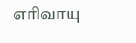எரிவாயு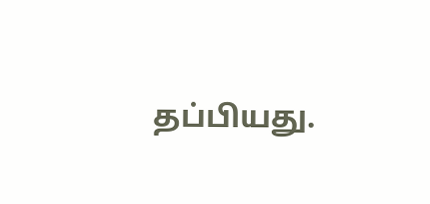தப்பியது.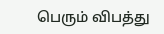பெரும் விபத்து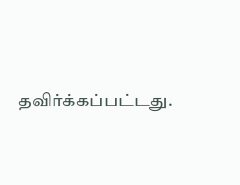தவிர்க்கப்பட்டது.